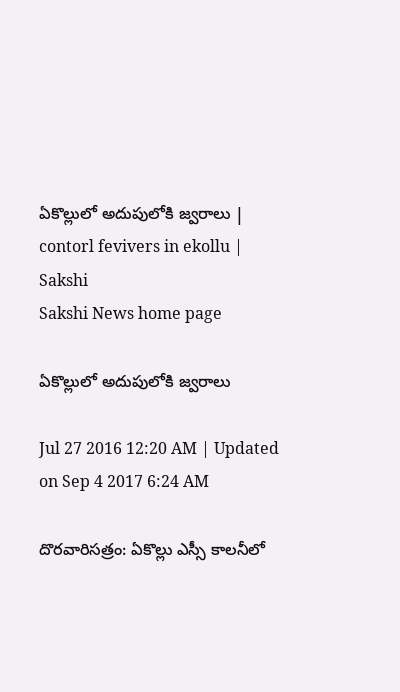ఏకొల్లులో అదుపులోకి జ్వరాలు | contorl fevivers in ekollu | Sakshi
Sakshi News home page

ఏకొల్లులో అదుపులోకి జ్వరాలు

Jul 27 2016 12:20 AM | Updated on Sep 4 2017 6:24 AM

దొరవారిసత్రం: ఏకొల్లు ఎస్సీ కాలనీలో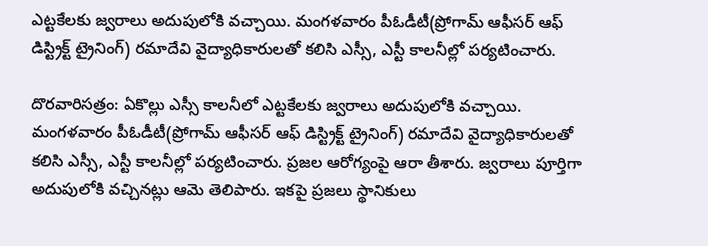ఎట్టకేలకు జ్వరాలు అదుపులోకి వచ్చాయి. మంగళవారం పీఓడీటీ(ప్రోగామ్‌ ఆఫీసర్‌ ఆఫ్‌ డిస్ట్రిక్ట్‌ ట్రైనింగ్‌) రమాదేవి వైద్యాధికారులతో కలిసి ఎస్సీ, ఎస్టీ కాలనీల్లో పర్యటించారు.

దొరవారిసత్రం: ఏకొల్లు ఎస్సీ కాలనీలో ఎట్టకేలకు జ్వరాలు అదుపులోకి వచ్చాయి. మంగళవారం పీఓడీటీ(ప్రోగామ్‌ ఆఫీసర్‌ ఆఫ్‌ డిస్ట్రిక్ట్‌ ట్రైనింగ్‌) రమాదేవి వైద్యాధికారులతో కలిసి ఎస్సీ, ఎస్టీ కాలనీల్లో పర్యటించారు. ప్రజల ఆరోగ్యంపై ఆరా తీశారు. జ్వరాలు పూర్తిగా అదుపులోకి వచ్చినట్లు ఆమె తెలిపారు. ఇకపై ప్రజలు స్థానికులు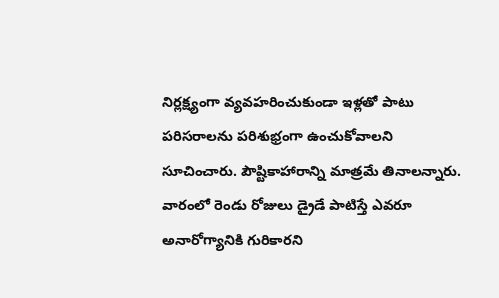నిర్లక్ష్యంగా వ్యవహరించుకుండా ఇళ్లతో పాటు పరిసరాలను పరిశుభ్రంగా ఉంచుకోవాలని సూచించారు. పౌష్టికాహారాన్ని మాత్రమే తినాలన్నారు. వారంలో రెండు రోజులు డ్రైడే పాటిస్తే ఎవరూ అనారోగ్యానికి గురికారని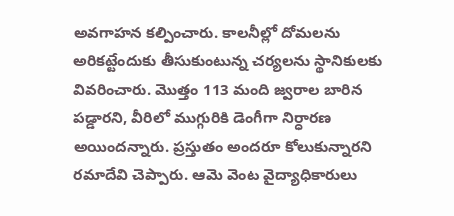అవగాహన కల్పించారు. కాలనీల్లో దోమలను అరికట్టేందుకు తీసుకుంటున్న చర్యలను స్థానికులకు వివరించారు. మొత్తం 113 మంది జ్వరాల బారిన పడ్డారని, వీరిలో ముగ్గురికి డెంగీగా నిర్ధారణ అయిందన్నారు. ప్రస్తుతం అందరూ కోలుకున్నారని రమాదేవి చెప్పారు. ఆమె వెంట వైద్యాధికారులు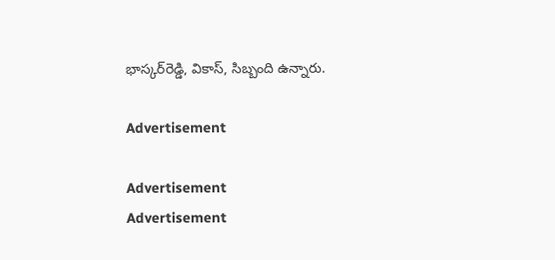భాస్కర్‌రెడ్డి, వికాస్, సిబ్బంది ఉన్నారు.

Advertisement

Advertisement
Advertisement